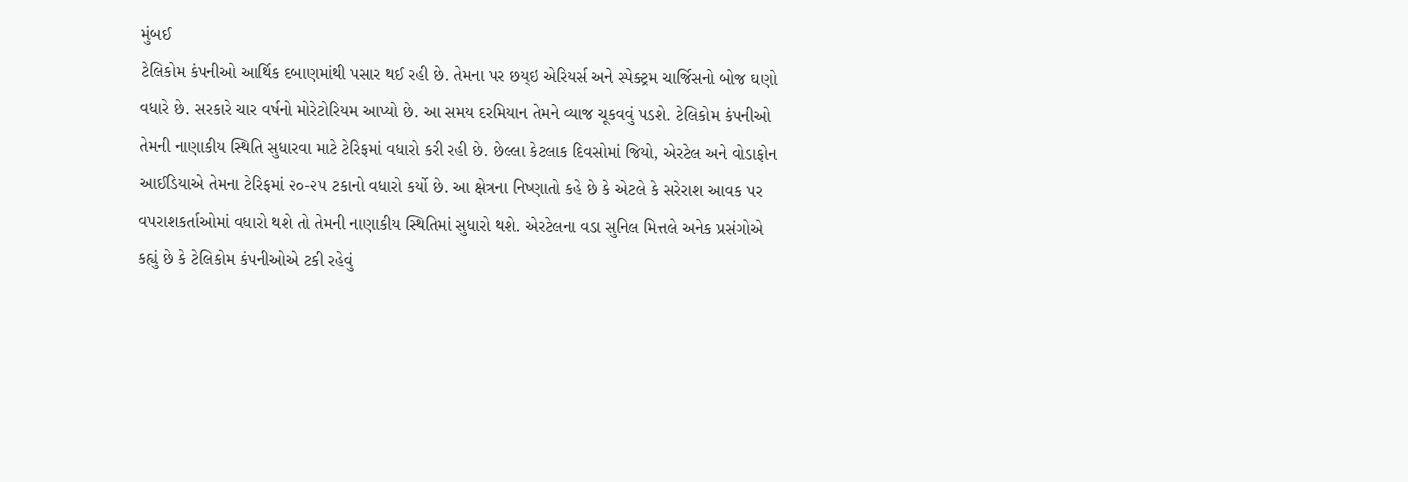મુંબઈ
ટેલિકોમ કંપનીઓ આર્થિક દબાણમાંથી પસાર થઈ રહી છે. તેમના પર છય્ઇ એરિયર્સ અને સ્પેક્ટ્રમ ચાર્જિસનો બોજ ઘણો વધારે છે. સરકારે ચાર વર્ષનો મોરેટોરિયમ આપ્યો છે. આ સમય દરમિયાન તેમને વ્યાજ ચૂકવવું પડશે. ટેલિકોમ કંપનીઓ તેમની નાણાકીય સ્થિતિ સુધારવા માટે ટેરિફમાં વધારો કરી રહી છે. છેલ્લા કેટલાક દિવસોમાં જિયો, એરટેલ અને વોડાફોન આઈડિયાએ તેમના ટેરિફમાં ૨૦-૨૫ ટકાનો વધારો કર્યો છે. આ ક્ષેત્રના નિષ્ણાતો કહે છે કે એટલે કે સરેરાશ આવક પર વપરાશકર્તાઓમાં વધારો થશે તો તેમની નાણાકીય સ્થિતિમાં સુધારો થશે. એરટેલના વડા સુનિલ મિત્તલે અનેક પ્રસંગોએ કહ્યું છે કે ટેલિકોમ કંપનીઓએ ટકી રહેવું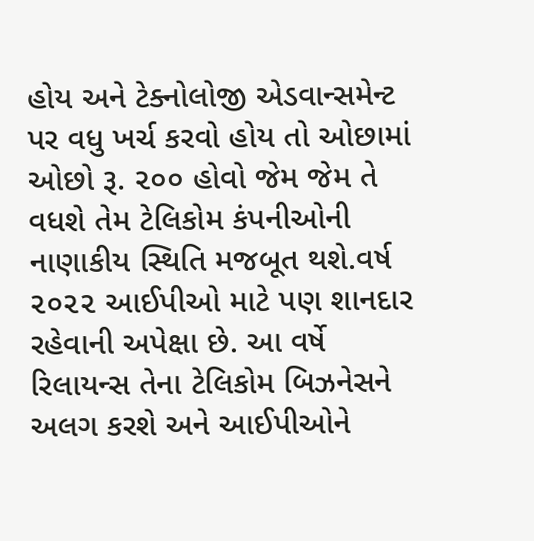હોય અને ટેક્નોલોજી એડવાન્સમેન્ટ પર વધુ ખર્ચ કરવો હોય તો ઓછામાં ઓછો રૂ. ૨૦૦ હોવો જેમ જેમ તે વધશે તેમ ટેલિકોમ કંપનીઓની નાણાકીય સ્થિતિ મજબૂત થશે.વર્ષ ૨૦૨૨ આઈપીઓ માટે પણ શાનદાર રહેવાની અપેક્ષા છે. આ વર્ષે રિલાયન્સ તેના ટેલિકોમ બિઝનેસને અલગ કરશે અને આઈપીઓને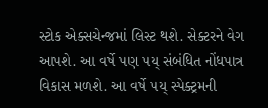સ્ટોક એક્સચેન્જમાં લિસ્ટ થશે. સેક્ટરને વેગ આપશે. આ વર્ષે પણ ૫ય્ સંબંધિત નોંધપાત્ર વિકાસ મળશે. આ વર્ષે ૫ય્ સ્પેક્ટ્રમની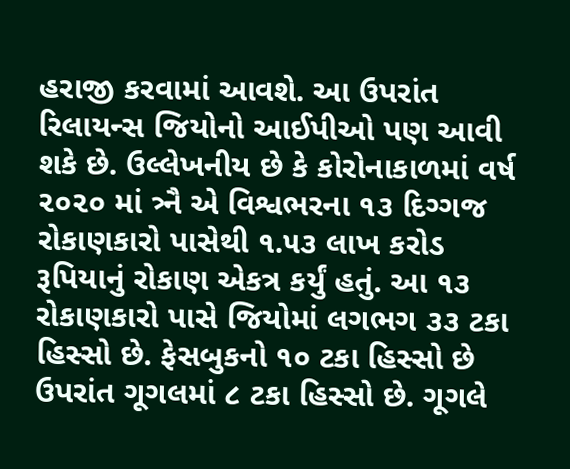હરાજી કરવામાં આવશે. આ ઉપરાંત રિલાયન્સ જિયોનો આઈપીઓ પણ આવી શકે છે. ઉલ્લેખનીય છે કે કોરોનાકાળમાં વર્ષ ૨૦૨૦ માં ત્ર્નૈ એ વિશ્વભરના ૧૩ દિગ્ગજ રોકાણકારો પાસેથી ૧.૫૩ લાખ કરોડ રૂપિયાનું રોકાણ એકત્ર કર્યું હતું. આ ૧૩ રોકાણકારો પાસે જિયોમાં લગભગ ૩૩ ટકા હિસ્સો છે. ફેસબુકનો ૧૦ ટકા હિસ્સો છે ઉપરાંત ગૂગલમાં ૮ ટકા હિસ્સો છે. ગૂગલે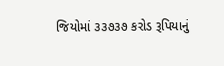જિયોમાં ૩૩૭૩૭ કરોડ રૂપિયાનું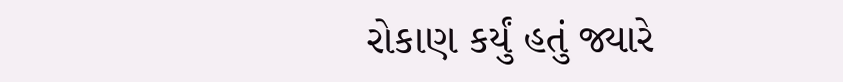રોકાણ કર્યું હતું જ્યારે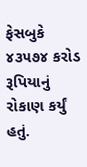ફેસબુકે ૪૩૫૭૪ કરોડ રૂપિયાનું રોકાણ કર્યું હતું.